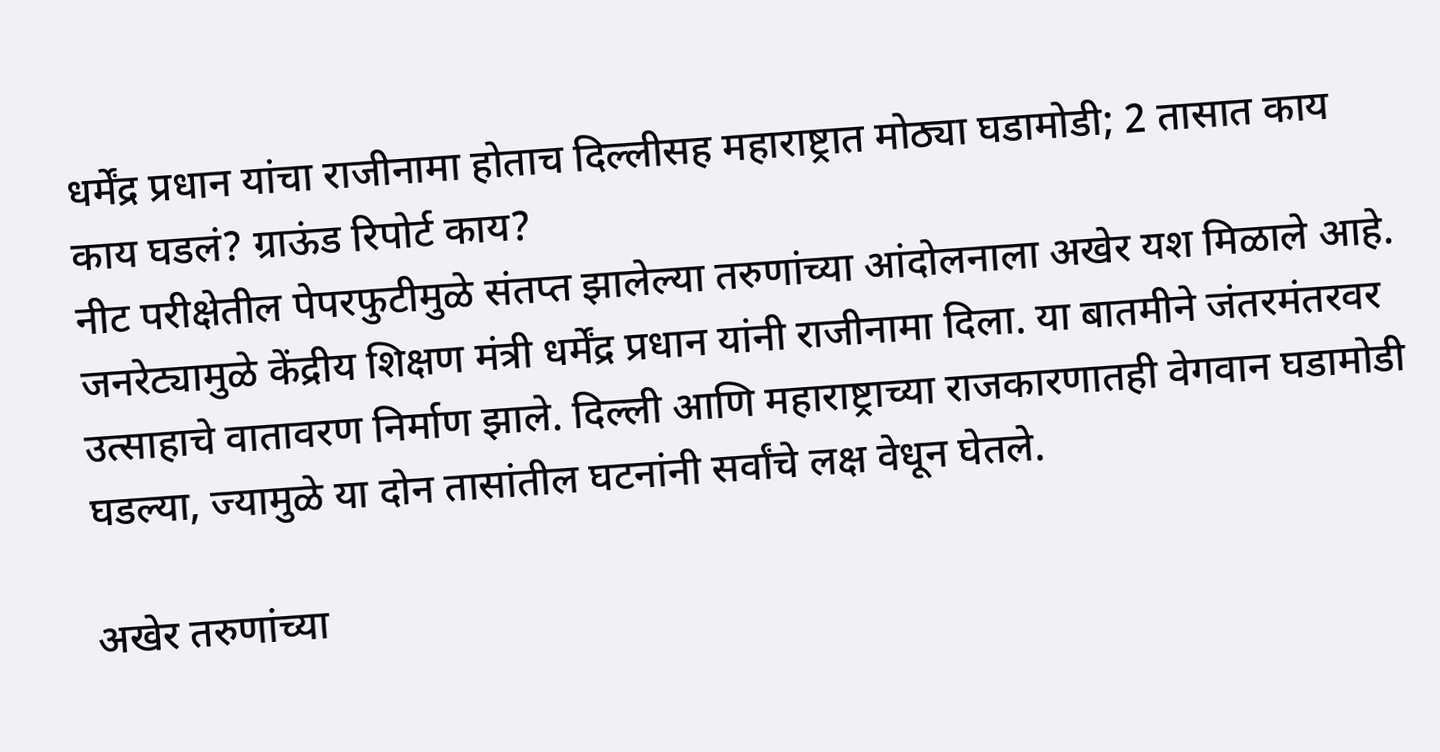धर्मेंद्र प्रधान यांचा राजीनामा होताच दिल्लीसह महाराष्ट्रात मोठ्या घडामोडी; 2 तासात काय काय घडलं? ग्राऊंड रिपोर्ट काय?
नीट परीक्षेतील पेपरफुटीमुळे संतप्त झालेल्या तरुणांच्या आंदोलनाला अखेर यश मिळाले आहे. जनरेट्यामुळे केंद्रीय शिक्षण मंत्री धर्मेंद्र प्रधान यांनी राजीनामा दिला. या बातमीने जंतरमंतरवर उत्साहाचे वातावरण निर्माण झाले. दिल्ली आणि महाराष्ट्राच्या राजकारणातही वेगवान घडामोडी घडल्या, ज्यामुळे या दोन तासांतील घटनांनी सर्वांचे लक्ष वेधून घेतले.

अखेर तरुणांच्या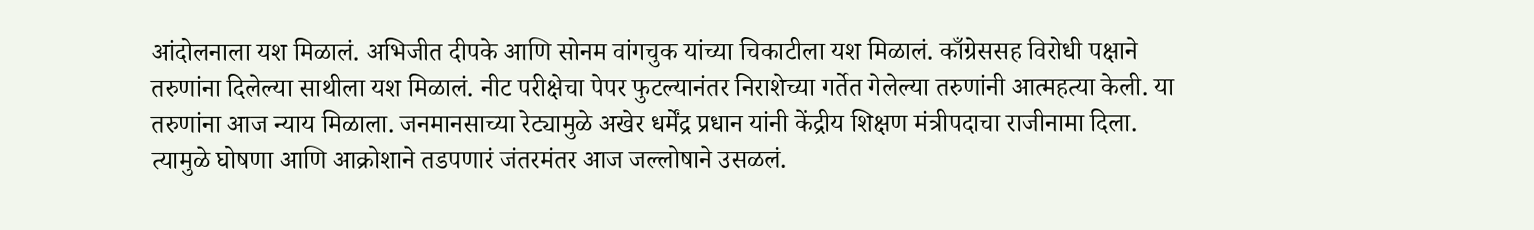आंदोलनाला यश मिळालं. अभिजीत दीपके आणि सोनम वांगचुक यांच्या चिकाटीला यश मिळालं. काँग्रेससह विरोधी पक्षाने तरुणांना दिलेल्या साथीला यश मिळालं. नीट परीक्षेचा पेपर फुटल्यानंतर निराशेच्या गर्तेत गेलेल्या तरुणांनी आत्महत्या केली. या तरुणांना आज न्याय मिळाला. जनमानसाच्या रेट्यामुळे अखेर धर्मेंद्र प्रधान यांनी केंद्रीय शिक्षण मंत्रीपदाचा राजीनामा दिला. त्यामुळे घोषणा आणि आक्रोशाने तडपणारं जंतरमंतर आज जल्लोषाने उसळलं.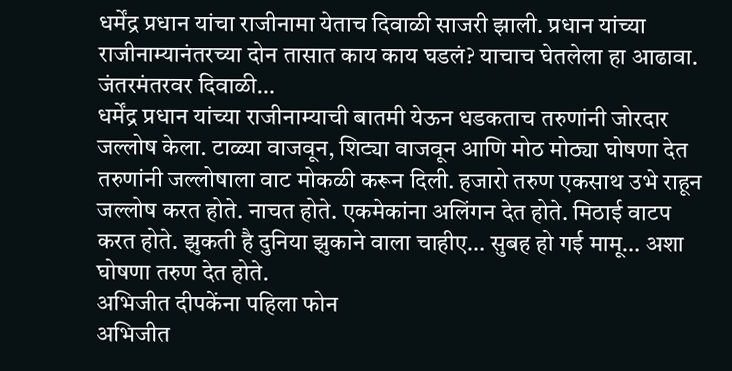धर्मेंद्र प्रधान यांचा राजीनामा येताच दिवाळी साजरी झाली. प्रधान यांच्या राजीनाम्यानंतरच्या दोन तासात काय काय घडलं? याचाच घेतलेला हा आढावा.
जंतरमंतरवर दिवाळी…
धर्मेंद्र प्रधान यांच्या राजीनाम्याची बातमी येऊन धडकताच तरुणांनी जोरदार जल्लोष केला. टाळ्या वाजवून, शिट्या वाजवून आणि मोठ मोठ्या घोषणा देत तरुणांनी जल्लोषाला वाट मोकळी करून दिली. हजारो तरुण एकसाथ उभे राहून जल्लोष करत होते. नाचत होते. एकमेकांना अलिंगन देत होते. मिठाई वाटप करत होते. झुकती है दुनिया झुकाने वाला चाहीए… सुबह हो गई मामू… अशा घोषणा तरुण देत होते.
अभिजीत दीपकेंना पहिला फोन
अभिजीत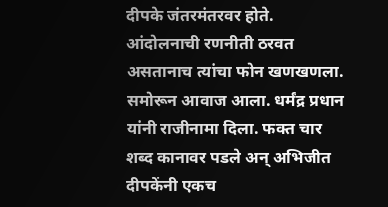दीपके जंतरमंतरवर होते. आंदोलनाची रणनीती ठरवत असतानाच त्यांचा फोन खणखणला. समोरून आवाज आला. धर्मंद्र प्रधान यांनी राजीनामा दिला. फक्त चार शब्द कानावर पडले अन् अभिजीत दीपकेंनी एकच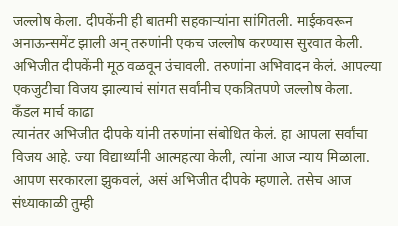जल्लोष केला. दीपकेंनी ही बातमी सहकाऱ्यांना सांगितली. माईकवरून अनाऊन्समेंट झाली अन् तरुणांनी एकच जल्लोष करण्यास सुरवात केली. अभिजीत दीपकेंनी मूठ वळवून उंचावली. तरुणांना अभिवादन केलं. आपल्या एकजुटीचा विजय झाल्याचं सांगत सर्वांनीच एकत्रितपणे जल्लोष केला.
कँडल मार्च काढा
त्यानंतर अभिजीत दीपके यांनी तरुणांना संबोधित केलं. हा आपला सर्वांचा विजय आहे. ज्या विद्यार्थ्यांनी आत्महत्या केली, त्यांना आज न्याय मिळाला. आपण सरकारला झुकवलं, असं अभिजीत दीपके म्हणाले. तसेच आज संध्याकाळी तुम्ही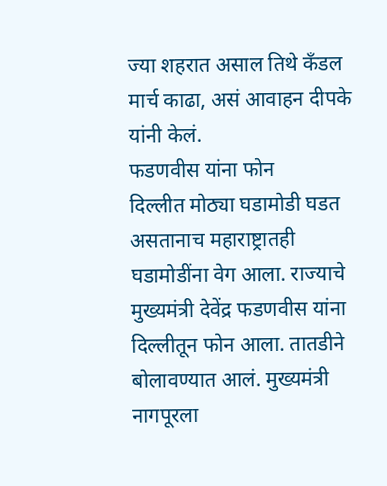ज्या शहरात असाल तिथे कँडल मार्च काढा, असं आवाहन दीपके यांनी केलं.
फडणवीस यांना फोन
दिल्लीत मोठ्या घडामोडी घडत असतानाच महाराष्ट्रातही घडामोडींना वेग आला. राज्याचे मुख्यमंत्री देवेंद्र फडणवीस यांना दिल्लीतून फोन आला. तातडीने बोलावण्यात आलं. मुख्यमंत्री नागपूरला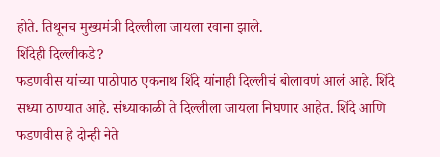होते. तिथूनच मुख्यमंत्री दिल्लीला जायला रवाना झाले.
शिंदेही दिल्लीकडे?
फडणवीस यांच्या पाठोपाठ एकनाथ शिंदे यांनाही दिल्लीचं बोलावणं आलं आहे. शिंदे सध्या ठाण्यात आहे. संध्याकाळी ते दिल्लीला जायला निघणार आहेत. शिंदे आणि फडणवीस हे दोन्ही नेते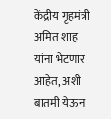केंद्रीय गृहमंत्री अमित शाह यांना भेटणार आहेत, अशी बातमी येऊन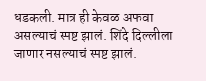धडकली. मात्र ही केवळ अफवा असल्याचं स्पष्ट झालं. शिंदे दिल्लीला जाणार नसल्याचं स्पष्ट झालं.